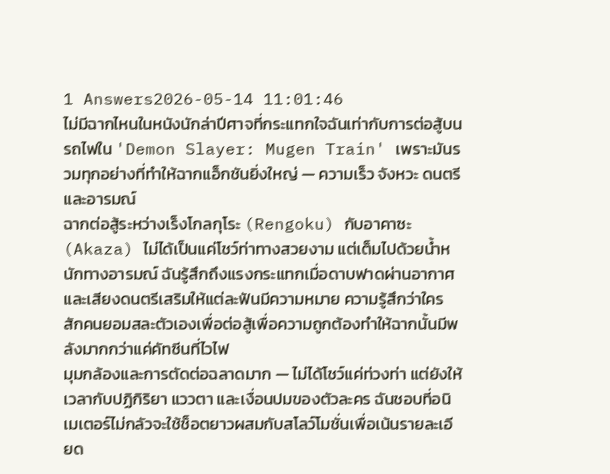1 Answers2026-05-14 11:01:46
ไม่มีฉากไหนในหนังนักล่าปีศาจที่กระแทกใจฉันเท่ากับการต่อสู้บนรถไฟใน 'Demon Slayer: Mugen Train' เพราะมันรวมทุกอย่างที่ทำให้ฉากแอ็กชันยิ่งใหญ่ — ความเร็ว จังหวะ ดนตรี และอารมณ์
ฉากต่อสู้ระหว่างเร็งโกลกุโระ (Rengoku) กับอาคาซะ (Akaza) ไม่ได้เป็นแค่โชว์ท่าทางสวยงาม แต่เต็มไปด้วยน้ำหนักทางอารมณ์ ฉันรู้สึกถึงแรงกระแทกเมื่อดาบฟาดผ่านอากาศและเสียงดนตรีเสริมให้แต่ละฟันมีความหมาย ความรู้สึกว่าใครสักคนยอมสละตัวเองเพื่อต่อสู้เพื่อความถูกต้องทำให้ฉากนั้นมีพลังมากกว่าแค่คัทซีนที่ไวไฟ
มุมกล้องและการตัดต่อฉลาดมาก — ไม่ได้โชว์แค่ท่วงท่า แต่ยังให้เวลากับปฏิกิริยา แววตา และเงื่อนปมของตัวละคร ฉันชอบที่อนิเมเตอร์ไม่กลัวจะใช้ช็อตยาวผสมกับสโลว์โมชั่นเพื่อเน้นรายละเอียด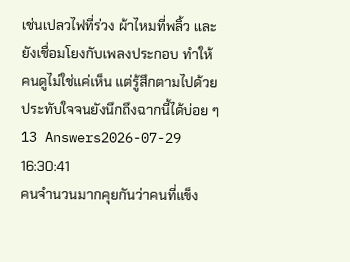เช่นเปลวไฟที่ร่วง ผ้าไหมที่พลิ้ว และยังเชื่อมโยงกับเพลงประกอบ ทำให้คนดูไม่ใช่แค่เห็น แต่รู้สึกตามไปด้วย ประทับใจจนยังนึกถึงฉากนี้ได้บ่อย ๆ
13 Answers2026-07-29 16:30:41
คนจำนวนมากคุยกันว่าคนที่แข็ง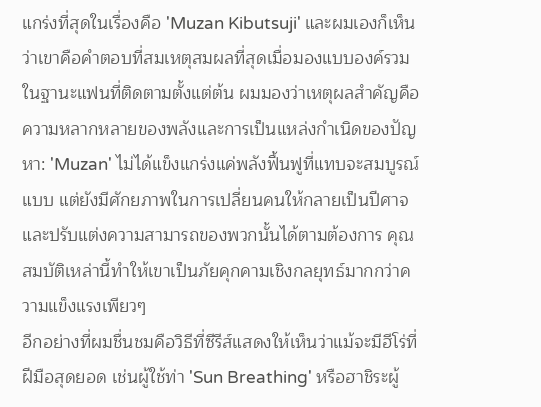แกร่งที่สุดในเรื่องคือ 'Muzan Kibutsuji' และผมเองก็เห็นว่าเขาคือคำตอบที่สมเหตุสมผลที่สุดเมื่อมองแบบองค์รวม
ในฐานะแฟนที่ติดตามตั้งแต่ต้น ผมมองว่าเหตุผลสำคัญคือความหลากหลายของพลังและการเป็นแหล่งกำเนิดของปัญหา: 'Muzan' ไม่ได้แข็งแกร่งแค่พลังฟื้นฟูที่แทบจะสมบูรณ์แบบ แต่ยังมีศักยภาพในการเปลี่ยนคนให้กลายเป็นปีศาจและปรับแต่งความสามารถของพวกนั้นได้ตามต้องการ คุณสมบัติเหล่านี้ทำให้เขาเป็นภัยคุกคามเชิงกลยุทธ์มากกว่าความแข็งแรงเพียวๆ
อีกอย่างที่ผมชื่นชมคือวิธีที่ซีรีส์แสดงให้เห็นว่าแม้จะมีฮีโร่ที่ฝีมือสุดยอด เช่นผู้ใช้ท่า 'Sun Breathing' หรือฮาชิระผู้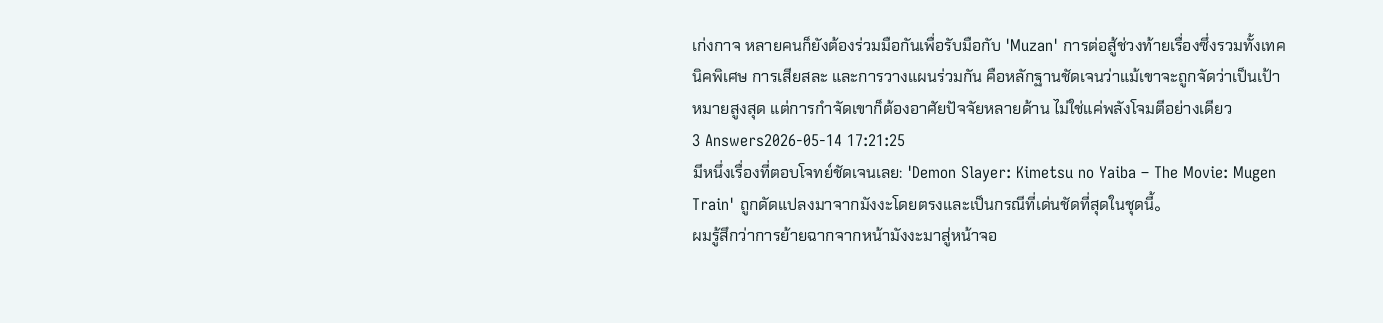เก่งกาจ หลายคนก็ยังต้องร่วมมือกันเพื่อรับมือกับ 'Muzan' การต่อสู้ช่วงท้ายเรื่องซึ่งรวมทั้งเทคนิคพิเศษ การเสียสละ และการวางแผนร่วมกัน คือหลักฐานชัดเจนว่าแม้เขาจะถูกจัดว่าเป็นเป้าหมายสูงสุด แต่การกำจัดเขาก็ต้องอาศัยปัจจัยหลายด้าน ไม่ใช่แค่พลังโจมตีอย่างเดียว
3 Answers2026-05-14 17:21:25
มีหนึ่งเรื่องที่ตอบโจทย์ชัดเจนเลย: 'Demon Slayer: Kimetsu no Yaiba – The Movie: Mugen Train' ถูกดัดแปลงมาจากมังงะโดยตรงและเป็นกรณีที่เด่นชัดที่สุดในชุดนี้。
ผมรู้สึกว่าการย้ายฉากจากหน้ามังงะมาสู่หน้าจอ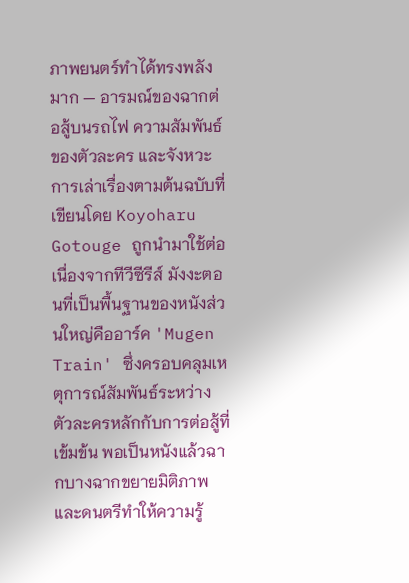ภาพยนตร์ทำได้ทรงพลังมาก — อารมณ์ของฉากต่อสู้บนรถไฟ ความสัมพันธ์ของตัวละคร และจังหวะการเล่าเรื่องตามต้นฉบับที่เขียนโดย Koyoharu Gotouge ถูกนำมาใช้ต่อเนื่องจากทีวีซีรีส์ มังงะตอนที่เป็นพื้นฐานของหนังส่วนใหญ่คืออาร์ค 'Mugen Train' ซึ่งครอบคลุมเหตุการณ์สัมพันธ์ระหว่างตัวละครหลักกับการต่อสู้ที่เข้มข้น พอเป็นหนังแล้วฉากบางฉากขยายมิติภาพและดนตรีทำให้ความรู้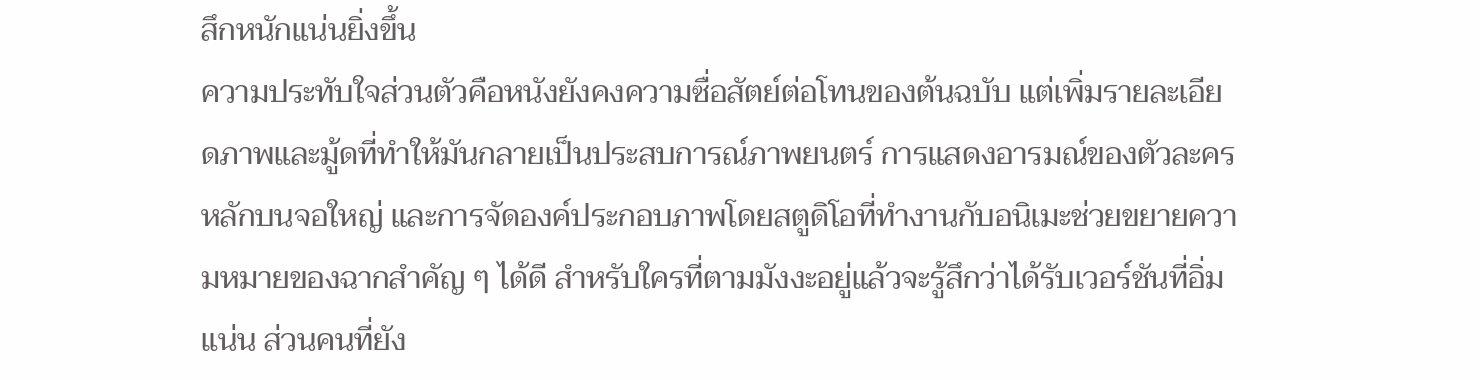สึกหนักแน่นยิ่งขึ้น
ความประทับใจส่วนตัวคือหนังยังคงความซื่อสัตย์ต่อโทนของต้นฉบับ แต่เพิ่มรายละเอียดภาพและมู้ดที่ทำให้มันกลายเป็นประสบการณ์ภาพยนตร์ การแสดงอารมณ์ของตัวละครหลักบนจอใหญ่ และการจัดองค์ประกอบภาพโดยสตูดิโอที่ทำงานกับอนิเมะช่วยขยายความหมายของฉากสำคัญ ๆ ได้ดี สำหรับใครที่ตามมังงะอยู่แล้วจะรู้สึกว่าได้รับเวอร์ชันที่อิ่มแน่น ส่วนคนที่ยัง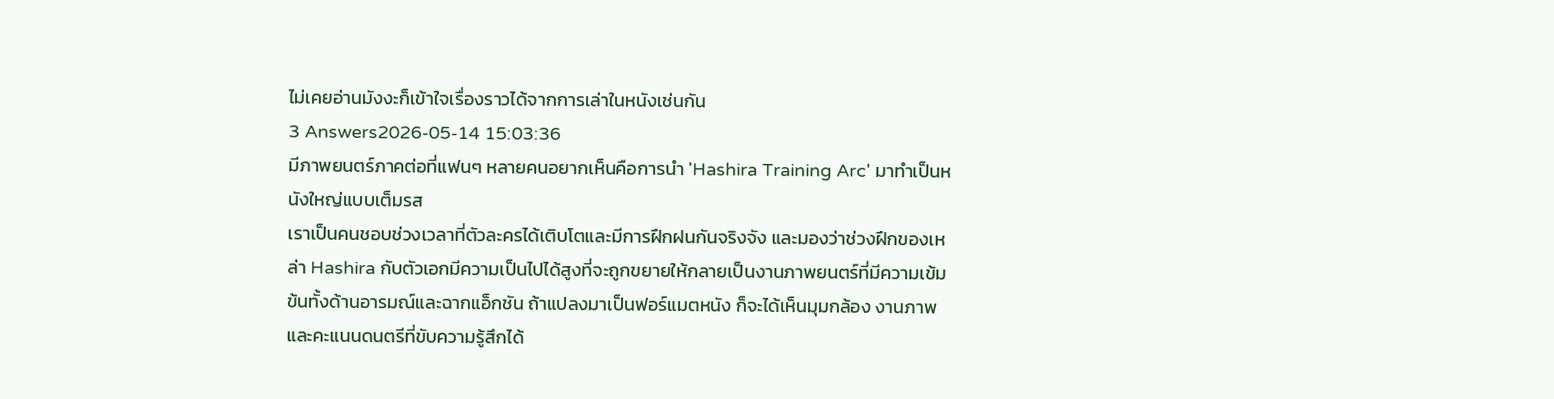ไม่เคยอ่านมังงะก็เข้าใจเรื่องราวได้จากการเล่าในหนังเช่นกัน
3 Answers2026-05-14 15:03:36
มีภาพยนตร์ภาคต่อที่แฟนๆ หลายคนอยากเห็นคือการนำ 'Hashira Training Arc' มาทำเป็นหนังใหญ่แบบเต็มรส
เราเป็นคนชอบช่วงเวลาที่ตัวละครได้เติบโตและมีการฝึกฝนกันจริงจัง และมองว่าช่วงฝึกของเหล่า Hashira กับตัวเอกมีความเป็นไปได้สูงที่จะถูกขยายให้กลายเป็นงานภาพยนตร์ที่มีความเข้มข้นทั้งด้านอารมณ์และฉากแอ็กชัน ถ้าแปลงมาเป็นฟอร์แมตหนัง ก็จะได้เห็นมุมกล้อง งานภาพ และคะแนนดนตรีที่ขับความรู้สึกได้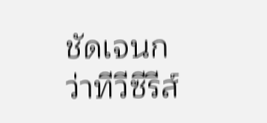ชัดเจนกว่าทีวีซีรีส์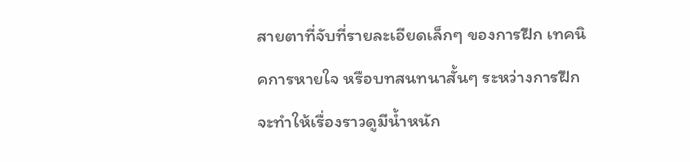สายตาที่จับที่รายละเอียดเล็กๆ ของการฝึก เทคนิคการหายใจ หรือบทสนทนาสั้นๆ ระหว่างการฝึก จะทำให้เรื่องราวดูมีน้ำหนัก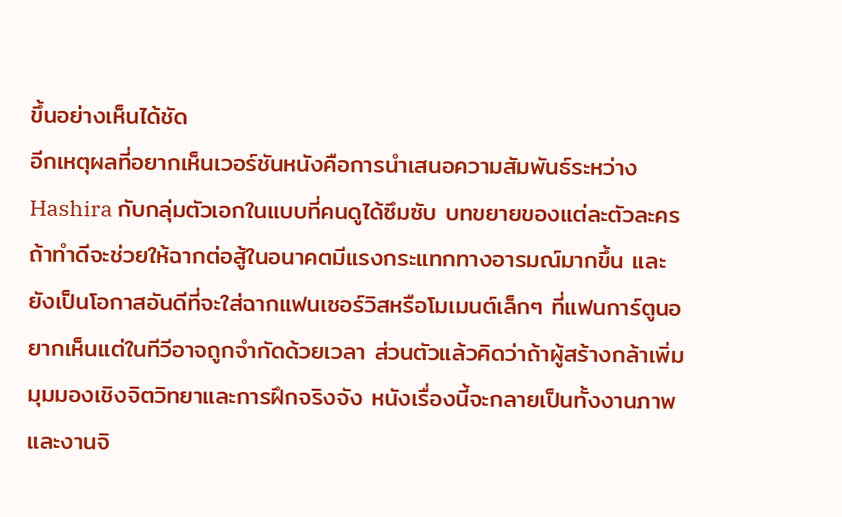ขึ้นอย่างเห็นได้ชัด
อีกเหตุผลที่อยากเห็นเวอร์ชันหนังคือการนำเสนอความสัมพันธ์ระหว่าง Hashira กับกลุ่มตัวเอกในแบบที่คนดูได้ซึมซับ บทขยายของแต่ละตัวละคร ถ้าทำดีจะช่วยให้ฉากต่อสู้ในอนาคตมีแรงกระแทกทางอารมณ์มากขึ้น และยังเป็นโอกาสอันดีที่จะใส่ฉากแฟนเซอร์วิสหรือโมเมนต์เล็กๆ ที่แฟนการ์ตูนอยากเห็นแต่ในทีวีอาจถูกจำกัดด้วยเวลา ส่วนตัวแล้วคิดว่าถ้าผู้สร้างกล้าเพิ่มมุมมองเชิงจิตวิทยาและการฝึกจริงจัง หนังเรื่องนี้จะกลายเป็นทั้งงานภาพและงานจิ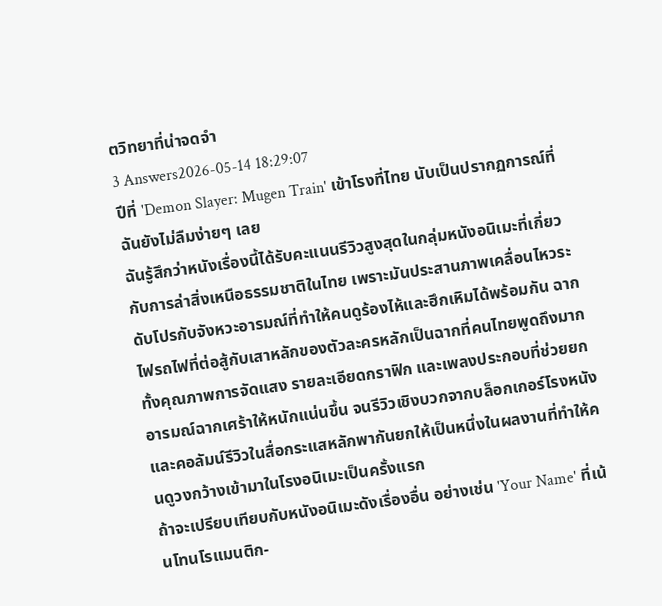ตวิทยาที่น่าจดจำ
3 Answers2026-05-14 18:29:07
ปีที่ 'Demon Slayer: Mugen Train' เข้าโรงที่ไทย นับเป็นปรากฏการณ์ที่ฉันยังไม่ลืมง่ายๆ เลย
ฉันรู้สึกว่าหนังเรื่องนี้ได้รับคะแนนรีวิวสูงสุดในกลุ่มหนังอนิเมะที่เกี่ยวกับการล่าสิ่งเหนือธรรมชาติในไทย เพราะมันประสานภาพเคลื่อนไหวระดับโปรกับจังหวะอารมณ์ที่ทำให้คนดูร้องไห้และฮึกเหิมได้พร้อมกัน ฉากไฟรถไฟที่ต่อสู้กับเสาหลักของตัวละครหลักเป็นฉากที่คนไทยพูดถึงมาก ทั้งคุณภาพการจัดแสง รายละเอียดกราฟิก และเพลงประกอบที่ช่วยยกอารมณ์ฉากเศร้าให้หนักแน่นขึ้น จนรีวิวเชิงบวกจากบล็อกเกอร์โรงหนังและคอลัมน์รีวิวในสื่อกระแสหลักพากันยกให้เป็นหนึ่งในผลงานที่ทำให้คนดูวงกว้างเข้ามาในโรงอนิเมะเป็นครั้งแรก
ถ้าจะเปรียบเทียบกับหนังอนิเมะดังเรื่องอื่น อย่างเช่น 'Your Name' ที่เน้นโทนโรแมนติก-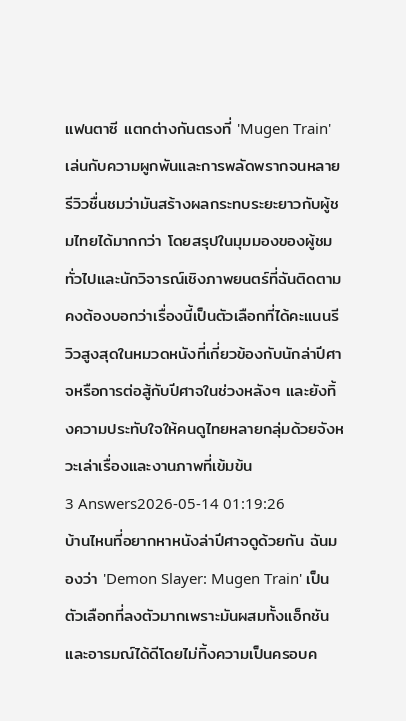แฟนตาซี แตกต่างกันตรงที่ 'Mugen Train' เล่นกับความผูกพันและการพลัดพรากจนหลายรีวิวชื่นชมว่ามันสร้างผลกระทบระยะยาวกับผู้ชมไทยได้มากกว่า โดยสรุปในมุมมองของผู้ชมทั่วไปและนักวิจารณ์เชิงภาพยนตร์ที่ฉันติดตาม คงต้องบอกว่าเรื่องนี้เป็นตัวเลือกที่ได้คะแนนรีวิวสูงสุดในหมวดหนังที่เกี่ยวข้องกับนักล่าปีศาจหรือการต่อสู้กับปีศาจในช่วงหลังๆ และยังทิ้งความประทับใจให้คนดูไทยหลายกลุ่มด้วยจังหวะเล่าเรื่องและงานภาพที่เข้มข้น
3 Answers2026-05-14 01:19:26
บ้านไหนที่อยากหาหนังล่าปีศาจดูด้วยกัน ฉันมองว่า 'Demon Slayer: Mugen Train' เป็นตัวเลือกที่ลงตัวมากเพราะมันผสมทั้งแอ็กชันและอารมณ์ได้ดีโดยไม่ทิ้งความเป็นครอบค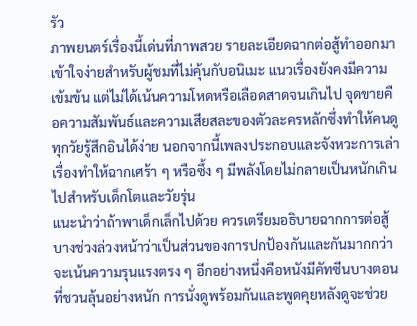รัว
ภาพยนตร์เรื่องนี้เด่นที่ภาพสวย รายละเอียดฉากต่อสู้ทำออกมาเข้าใจง่ายสำหรับผู้ชมที่ไม่คุ้นกับอนิเมะ แนวเรื่องยังคงมีความเข้มข้น แต่ไม่ได้เน้นความโหดหรือเลือดสาดจนเกินไป จุดขายคือความสัมพันธ์และความเสียสละของตัวละครหลักซึ่งทำให้คนดูทุกวัยรู้สึกอินได้ง่าย นอกจากนี้เพลงประกอบและจังหวะการเล่าเรื่องทำให้ฉากเศร้า ๆ หรือซึ้ง ๆ มีพลังโดยไม่กลายเป็นหนักเกินไปสำหรับเด็กโตและวัยรุ่น
แนะนำว่าถ้าพาเด็กเล็กไปด้วย ควรเตรียมอธิบายฉากการต่อสู้บางช่วงล่วงหน้าว่าเป็นส่วนของการปกป้องกันและกันมากกว่าจะเน้นความรุนแรงตรง ๆ อีกอย่างหนึ่งคือหนังมีคัทซีนบางตอนที่ชวนลุ้นอย่างหนัก การนั่งดูพร้อมกันและพูดคุยหลังดูจะช่วย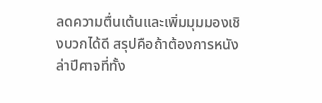ลดความตื่นเต้นและเพิ่มมุมมองเชิงบวกได้ดี สรุปคือถ้าต้องการหนังล่าปีศาจที่ทั้ง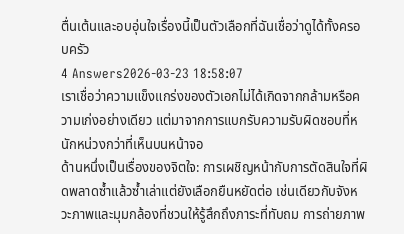ตื่นเต้นและอบอุ่นใจเรื่องนี้เป็นตัวเลือกที่ฉันเชื่อว่าดูได้ทั้งครอบครัว
4 Answers2026-03-23 18:58:07
เราเชื่อว่าความแข็งแกร่งของตัวเอกไม่ได้เกิดจากกล้ามหรือความเก่งอย่างเดียว แต่มาจากการแบกรับความรับผิดชอบที่หนักหน่วงกว่าที่เห็นบนหน้าจอ
ด้านหนึ่งเป็นเรื่องของจิตใจ: การเผชิญหน้ากับการตัดสินใจที่ผิดพลาดซ้ำแล้วซ้ำเล่าแต่ยังเลือกยืนหยัดต่อ เช่นเดียวกับจังหวะภาพและมุมกล้องที่ชวนให้รู้สึกถึงภาระที่ทับถม การถ่ายภาพ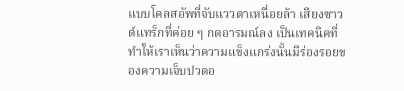แบบโคลสอัพที่จับแววตาเหนื่อยล้า เสียงซาวด์แทร็กที่ค่อย ๆ กดอารมณ์ลง เป็นเทคนิคที่ทำให้เราเห็นว่าความแข็งแกร่งนั้นมีร่องรอยของความเจ็บปวดอ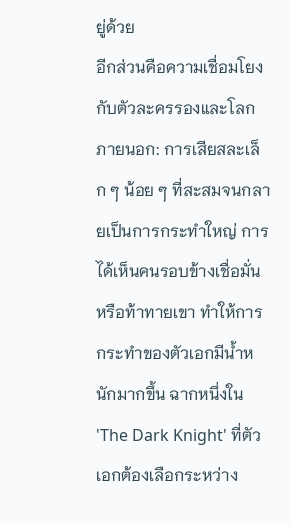ยู่ด้วย
อีกส่วนคือความเชื่อมโยงกับตัวละครรองและโลกภายนอก: การเสียสละเล็ก ๆ น้อย ๆ ที่สะสมจนกลายเป็นการกระทำใหญ่ การได้เห็นคนรอบข้างเชื่อมั่นหรือท้าทายเขา ทำให้การกระทำของตัวเอกมีน้ำหนักมากขึ้น ฉากหนึ่งใน 'The Dark Knight' ที่ตัวเอกต้องเลือกระหว่าง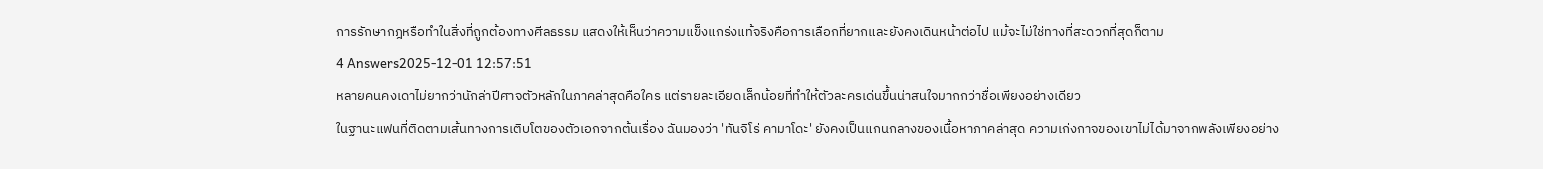การรักษากฎหรือทำในสิ่งที่ถูกต้องทางศีลธรรม แสดงให้เห็นว่าความแข็งแกร่งแท้จริงคือการเลือกที่ยากและยังคงเดินหน้าต่อไป แม้จะไม่ใช่ทางที่สะดวกที่สุดก็ตาม
4 Answers2025-12-01 12:57:51
หลายคนคงเดาไม่ยากว่านักล่าปีศาจตัวหลักในภาคล่าสุดคือใคร แต่รายละเอียดเล็กน้อยที่ทำให้ตัวละครเด่นขึ้นน่าสนใจมากกว่าชื่อเพียงอย่างเดียว
ในฐานะแฟนที่ติดตามเส้นทางการเติบโตของตัวเอกจากต้นเรื่อง ฉันมองว่า 'ทันจิโร่ คามาโดะ' ยังคงเป็นแกนกลางของเนื้อหาภาคล่าสุด ความเก่งกาจของเขาไม่ได้มาจากพลังเพียงอย่าง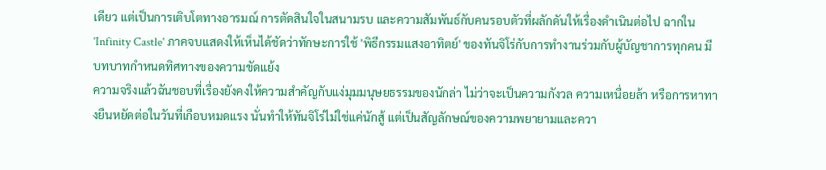เดียว แต่เป็นการเติบโตทางอารมณ์ การตัดสินใจในสนามรบ และความสัมพันธ์กับคนรอบตัวที่ผลักดันให้เรื่องดำเนินต่อไป ฉากใน 'Infinity Castle' ภาคจบแสดงให้เห็นได้ชัดว่าทักษะการใช้ 'พิธีกรรมแสงอาทิตย์' ของทันจิโร่กับการทำงานร่วมกับผู้บัญชาการทุกคน มีบทบาทกำหนดทิศทางของความขัดแย้ง
ความจริงแล้วฉันชอบที่เรื่องยังคงให้ความสำคัญกับแง่มุมมนุษยธรรมของนักล่า ไม่ว่าจะเป็นความกังวล ความเหนื่อยล้า หรือการหาทางยืนหยัดต่อในวันที่เกือบหมดแรง นั่นทำให้ทันจิโร่ไม่ใช่แค่นักสู้ แต่เป็นสัญลักษณ์ของความพยายามและควา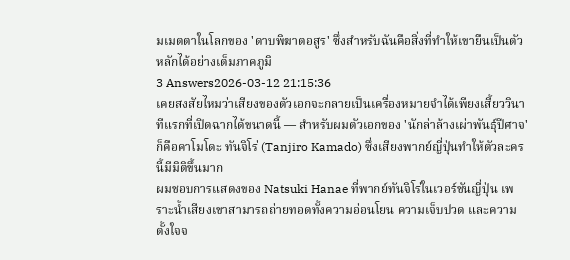มเมตตาในโลกของ 'ดาบพิฆาตอสูร' ซึ่งสำหรับฉันคือสิ่งที่ทำให้เขายืนเป็นตัวหลักได้อย่างเต็มภาคภูมิ
3 Answers2026-03-12 21:15:36
เคยสงสัยไหมว่าเสียงของตัวเอกจะกลายเป็นเครื่องหมายจำได้เพียงเสี้ยววินาทีแรกที่เปิดฉากได้ขนาดนี้ — สำหรับผมตัวเอกของ 'นักล่าล้างเผ่าพันธุ์ปีศาจ' ก็คือคาโมโดะ ทันจิโร่ (Tanjiro Kamado) ซึ่งเสียงพากย์ญี่ปุ่นทำให้ตัวละครนี้มีมิติขึ้นมาก
ผมชอบการแสดงของ Natsuki Hanae ที่พากย์ทันจิโร่ในเวอร์ชันญี่ปุ่น เพราะน้ำเสียงเขาสามารถถ่ายทอดทั้งความอ่อนโยน ความเจ็บปวด และความตั้งใจจ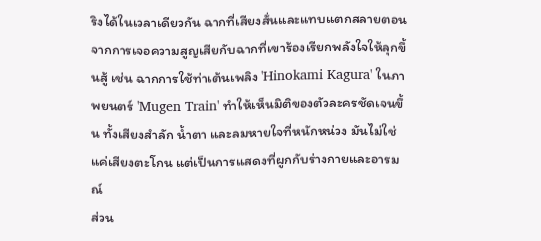ริงได้ในเวลาเดียวกัน ฉากที่เสียงสั่นและแทบแตกสลายตอนจากการเจอความสูญเสียกับฉากที่เขาร้องเรียกพลังใจให้ลุกขึ้นสู้ เช่น ฉากการใช้ท่าเต้นเพลิง 'Hinokami Kagura' ในภาพยนตร์ 'Mugen Train' ทำให้เห็นมิติของตัวละครชัดเจนขึ้น ทั้งเสียงสำลัก น้ำตา และลมหายใจที่หนักหน่วง มันไม่ใช่แค่เสียงตะโกน แต่เป็นการแสดงที่ผูกกับร่างกายและอารมณ์
ส่วน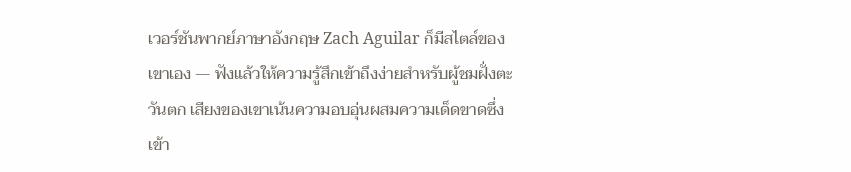เวอร์ชันพากย์ภาษาอังกฤษ Zach Aguilar ก็มีสไตล์ของเขาเอง — ฟังแล้วให้ความรู้สึกเข้าถึงง่ายสำหรับผู้ชมฝั่งตะวันตก เสียงของเขาเน้นความอบอุ่นผสมความเด็ดขาดซึ่งเข้า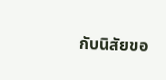กับนิสัยขอ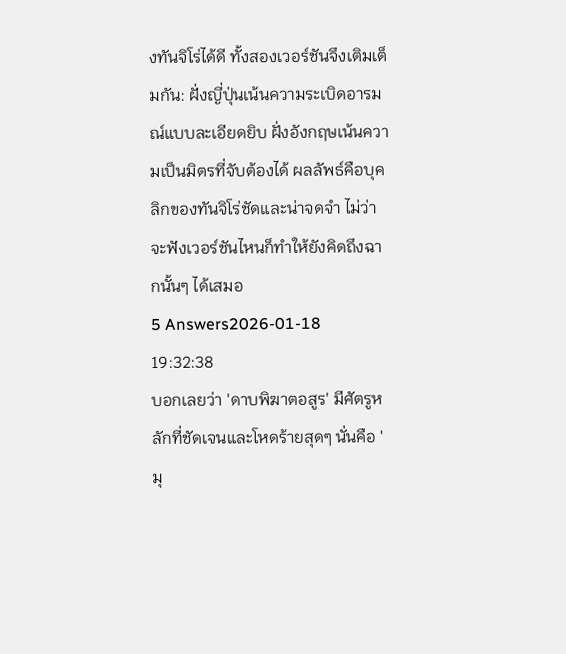งทันจิโร่ได้ดี ทั้งสองเวอร์ชันจึงเติมเต็มกัน: ฝั่งญี่ปุ่นเน้นความระเบิดอารมณ์แบบละเอียดยิบ ฝั่งอังกฤษเน้นความเป็นมิตรที่จับต้องได้ ผลลัพธ์คือบุคลิกของทันจิโร่ชัดและน่าจดจำ ไม่ว่าจะฟังเวอร์ชันไหนก็ทำให้ยังคิดถึงฉากนั้นๆ ได้เสมอ
5 Answers2026-01-18 19:32:38
บอกเลยว่า 'ดาบพิฆาตอสูร' มีศัตรูหลักที่ชัดเจนและโหดร้ายสุดๆ นั่นคือ 'มุ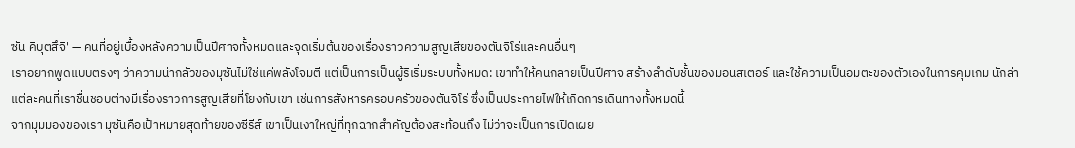ซัน คิบุตสึจิ' — คนที่อยู่เบื้องหลังความเป็นปีศาจทั้งหมดและจุดเริ่มต้นของเรื่องราวความสูญเสียของตันจิโร่และคนอื่นๆ
เราอยากพูดแบบตรงๆ ว่าความน่ากลัวของมุซันไม่ใช่แค่พลังโจมตี แต่เป็นการเป็นผู้ริเริ่มระบบทั้งหมด: เขาทำให้คนกลายเป็นปีศาจ สร้างลำดับชั้นของมอนสเตอร์ และใช้ความเป็นอมตะของตัวเองในการคุมเกม นักล่าแต่ละคนที่เราชื่นชอบต่างมีเรื่องราวการสูญเสียที่โยงกับเขา เช่นการสังหารครอบครัวของตันจิโร่ ซึ่งเป็นประกายไฟให้เกิดการเดินทางทั้งหมดนี้
จากมุมมองของเรา มุซันคือเป้าหมายสุดท้ายของซีรีส์ เขาเป็นเงาใหญ่ที่ทุกฉากสำคัญต้องสะท้อนถึง ไม่ว่าจะเป็นการเปิดเผย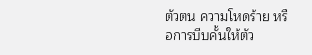ตัวตน ความโหดร้าย หรือการบีบคั้นให้ตัว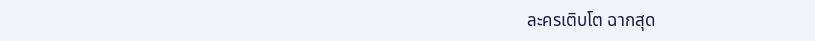ละครเติบโต ฉากสุด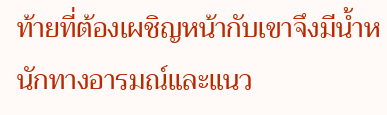ท้ายที่ต้องเผชิญหน้ากับเขาจึงมีน้ำหนักทางอารมณ์และแนว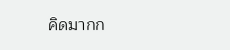คิดมากก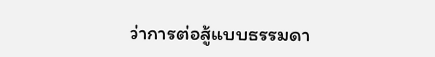ว่าการต่อสู้แบบธรรมดา